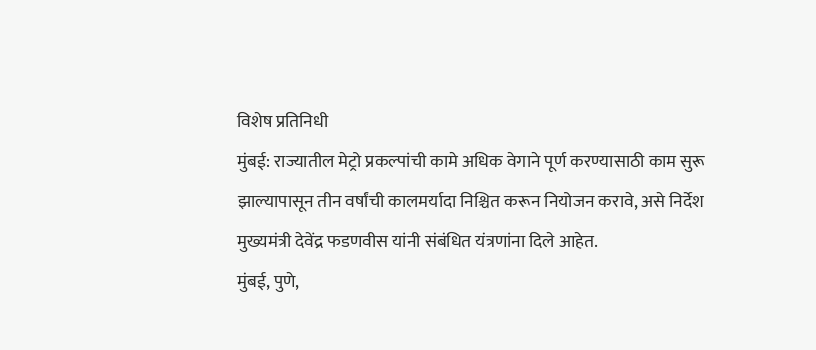विशेष प्रतिनिधी
मुंबई: राज्यातील मेट्रो प्रकल्पांची कामे अधिक वेगाने पूर्ण करण्यासाठी काम सुरू झाल्यापासून तीन वर्षांची कालमर्यादा निश्चित करून नियोजन करावे, असे निर्देश मुख्यमंत्री देवेंद्र फडणवीस यांनी संबंधित यंत्रणांना दिले आहेत.
मुंबई, पुणे,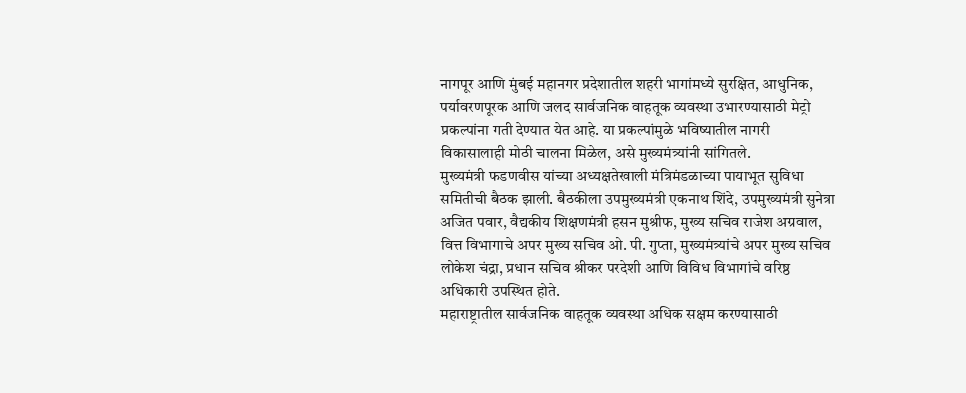नागपूर आणि मुंबई महानगर प्रदेशातील शहरी भागांमध्ये सुरक्षित, आधुनिक, पर्यावरणपूरक आणि जलद सार्वजनिक वाहतूक व्यवस्था उभारण्यासाठी मेट्रो प्रकल्पांना गती देण्यात येत आहे. या प्रकल्पांमुळे भविष्यातील नागरी विकासालाही मोठी चालना मिळेल, असे मुख्यमंत्र्यांनी सांगितले.
मुख्यमंत्री फडणवीस यांच्या अध्यक्षतेखाली मंत्रिमंडळाच्या पायाभूत सुविधा समितीची बैठक झाली. बैठकीला उपमुख्यमंत्री एकनाथ शिंदे, उपमुख्यमंत्री सुनेत्रा अजित पवार, वैद्यकीय शिक्षणमंत्री हसन मुश्रीफ, मुख्य सचिव राजेश अग्रवाल, वित्त विभागाचे अपर मुख्य सचिव ओ. पी. गुप्ता, मुख्यमंत्र्यांचे अपर मुख्य सचिव लोकेश चंद्रा, प्रधान सचिव श्रीकर परदेशी आणि विविध विभागांचे वरिष्ठ अधिकारी उपस्थित होते.
महाराष्ट्रातील सार्वजनिक वाहतूक व्यवस्था अधिक सक्षम करण्यासाठी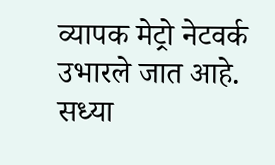व्यापक मेट्रो नेटवर्क उभारले जात आहे. सध्या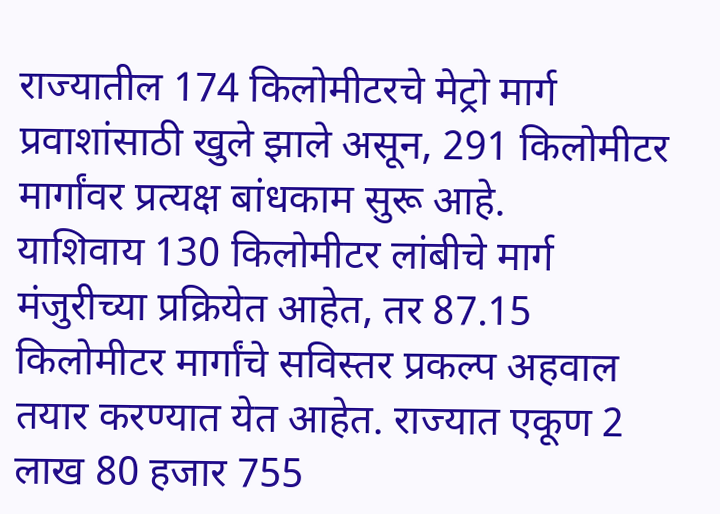राज्यातील 174 किलोमीटरचे मेट्रो मार्ग प्रवाशांसाठी खुले झाले असून, 291 किलोमीटर मार्गांवर प्रत्यक्ष बांधकाम सुरू आहे.
याशिवाय 130 किलोमीटर लांबीचे मार्ग मंजुरीच्या प्रक्रियेत आहेत, तर 87.15 किलोमीटर मार्गांचे सविस्तर प्रकल्प अहवाल तयार करण्यात येत आहेत. राज्यात एकूण 2 लाख 80 हजार 755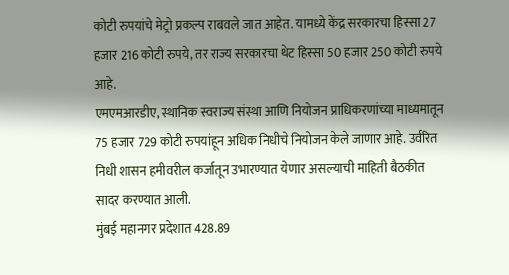कोटी रुपयांचे मेट्रो प्रकल्प राबवले जात आहेत. यामध्ये केंद्र सरकारचा हिस्सा 27 हजार 216 कोटी रुपये, तर राज्य सरकारचा थेट हिस्सा 50 हजार 250 कोटी रुपये आहे.
एमएमआरडीए, स्थानिक स्वराज्य संस्था आणि नियोजन प्राधिकरणांच्या माध्यमातून 75 हजार 729 कोटी रुपयांहून अधिक निधीचे नियोजन केले जाणार आहे. उर्वरित निधी शासन हमीवरील कर्जातून उभारण्यात येणार असल्याची माहिती बैठकीत सादर करण्यात आली.
मुंबई महानगर प्रदेशात 428.89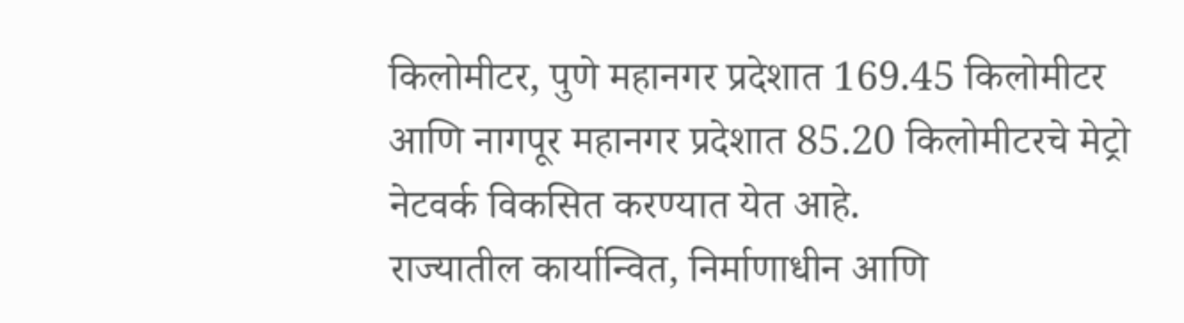किलोमीटर, पुणे महानगर प्रदेशात 169.45 किलोमीटर आणि नागपूर महानगर प्रदेशात 85.20 किलोमीटरचे मेट्रो नेटवर्क विकसित करण्यात येत आहे.
राज्यातील कार्यान्वित, निर्माणाधीन आणि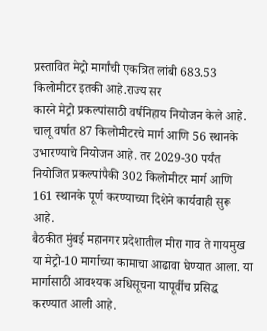प्रस्तावित मेट्रो मार्गांची एकत्रित लांबी 683.53 किलोमीटर इतकी आहे.राज्य सर
कारने मेट्रो प्रकल्पांसाठी वर्षनिहाय नियोजन केले आहे. चालू वर्षात 87 किलोमीटरचे मार्ग आणि 56 स्थानके उभारण्याचे नियोजन आहे. तर 2029-30 पर्यंत नियोजित प्रकल्पांपैकी 302 किलोमीटर मार्ग आणि 161 स्थानके पूर्ण करण्याच्या दिशेने कार्यवाही सुरू आहे.
बैठकीत मुंबई महानगर प्रदेशातील मीरा गाव ते गायमुख या मेट्रो-10 मार्गाच्या कामाचा आढावा घेण्यात आला. या मार्गासाठी आवश्यक अधिसूचना यापूर्वीच प्रसिद्ध करण्यात आली आहे.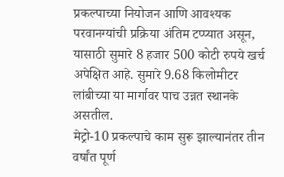प्रकल्पाच्या नियोजन आणि आवश्यक परवानग्यांची प्रक्रिया अंतिम टप्प्यात असून, यासाठी सुमारे 8 हजार 500 कोटी रुपये खर्च अपेक्षित आहे. सुमारे 9.68 किलोमीटर लांबीच्या या मार्गावर पाच उन्नत स्थानके असतील.
मेट्रो-10 प्रकल्पाचे काम सुरू झाल्यानंतर तीन वर्षांत पूर्ण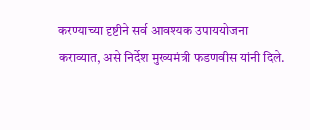करण्याच्या दृष्टीने सर्व आवश्यक उपाययोजना कराव्यात, असे निर्देश मुख्यमंत्री फडणवीस यांनी दिले.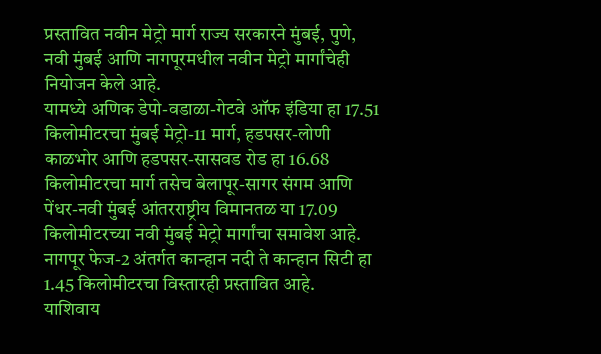प्रस्तावित नवीन मेट्रो मार्ग राज्य सरकारने मुंबई, पुणे, नवी मुंबई आणि नागपूरमधील नवीन मेट्रो मार्गांचेही नियोजन केले आहे.
यामध्ये अणिक डेपो-वडाळा-गेटवे ऑफ इंडिया हा 17.51 किलोमीटरचा मुंबई मेट्रो-11 मार्ग, हडपसर-लोणी काळभोर आणि हडपसर-सासवड रोड हा 16.68 किलोमीटरचा मार्ग तसेच बेलापूर-सागर संगम आणि पेंधर-नवी मुंबई आंतरराष्ट्रीय विमानतळ या 17.09 किलोमीटरच्या नवी मुंबई मेट्रो मार्गांचा समावेश आहे. नागपूर फेज-2 अंतर्गत कान्हान नदी ते कान्हान सिटी हा 1.45 किलोमीटरचा विस्तारही प्रस्तावित आहे.
याशिवाय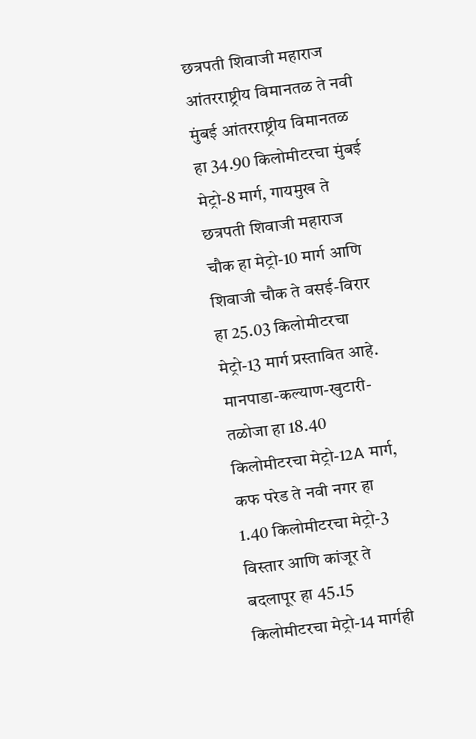छत्रपती शिवाजी महाराज आंतरराष्ट्रीय विमानतळ ते नवी मुंबई आंतरराष्ट्रीय विमानतळ हा 34.90 किलोमीटरचा मुंबई मेट्रो-8 मार्ग, गायमुख ते छत्रपती शिवाजी महाराज चौक हा मेट्रो-10 मार्ग आणि शिवाजी चौक ते वसई-विरार हा 25.03 किलोमीटरचा मेट्रो-13 मार्ग प्रस्तावित आहे.
मानपाडा-कल्याण-खुटारी-तळोजा हा 18.40 किलोमीटरचा मेट्रो-12A मार्ग, कफ परेड ते नवी नगर हा 1.40 किलोमीटरचा मेट्रो-3 विस्तार आणि कांजूर ते बदलापूर हा 45.15 किलोमीटरचा मेट्रो-14 मार्गही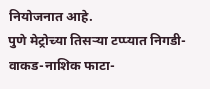नियोजनात आहे.
पुणे मेट्रोच्या तिसऱ्या टप्प्यात निगडी-वाकड-नाशिक फाटा-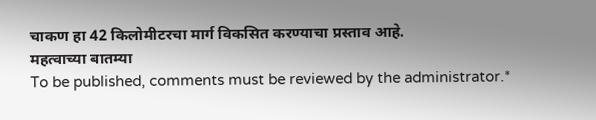चाकण हा 42 किलोमीटरचा मार्ग विकसित करण्याचा प्रस्ताव आहे.
महत्वाच्या बातम्या
To be published, comments must be reviewed by the administrator.*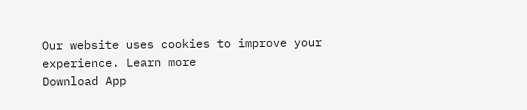Our website uses cookies to improve your experience. Learn more
Download App